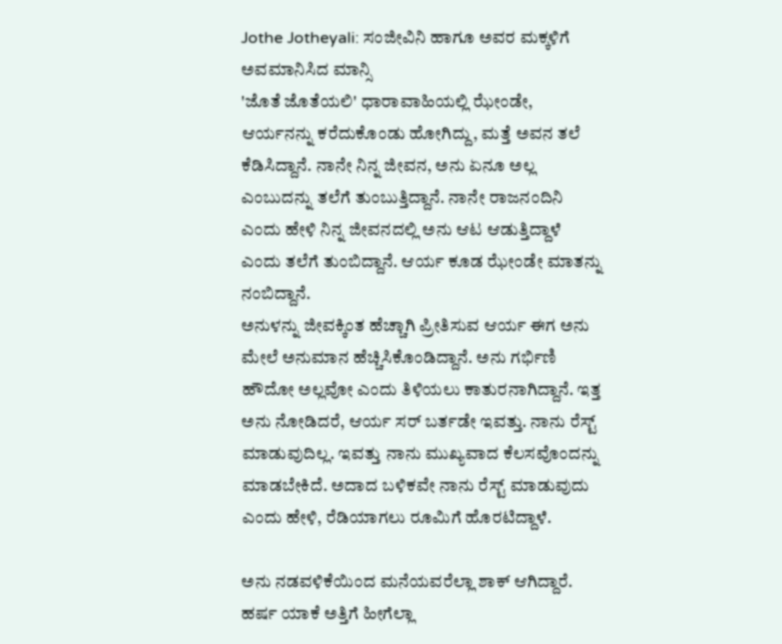Jothe Jotheyali: ಸಂಜೀವಿನಿ ಹಾಗೂ ಅವರ ಮಕ್ಕಳಿಗೆ ಅವಮಾನಿಸಿದ ಮಾನ್ಸಿ
'ಜೊತೆ ಜೊತೆಯಲಿ' ಧಾರಾವಾಹಿಯಲ್ಲಿ ಝೇಂಡೇ, ಆರ್ಯನನ್ನು ಕರೆದುಕೊಂಡು ಹೋಗಿದ್ದು, ಮತ್ತೆ ಅವನ ತಲೆ ಕೆಡಿಸಿದ್ದಾನೆ. ನಾನೇ ನಿನ್ನ ಜೀವನ, ಅನು ಏನೂ ಅಲ್ಲ ಎಂಬುದನ್ನು ತಲೆಗೆ ತುಂಬುತ್ತಿದ್ದಾನೆ. ನಾನೇ ರಾಜನಂದಿನಿ ಎಂದು ಹೇಳಿ ನಿನ್ನ ಜೀವನದಲ್ಲಿ ಅನು ಆಟ ಆಡುತ್ತಿದ್ದಾಳೆ ಎಂದು ತಲೆಗೆ ತುಂಬಿದ್ದಾನೆ. ಆರ್ಯ ಕೂಡ ಝೇಂಡೇ ಮಾತನ್ನು ನಂಬಿದ್ದಾನೆ.
ಅನುಳನ್ನು ಜೀವಕ್ಕಿಂತ ಹೆಚ್ಚಾಗಿ ಪ್ರೀತಿಸುವ ಆರ್ಯ ಈಗ ಅನು ಮೇಲೆ ಅನುಮಾನ ಹೆಚ್ಚಿಸಿಕೊಂಡಿದ್ದಾನೆ. ಅನು ಗರ್ಭಿಣಿ ಹೌದೋ ಅಲ್ಲವೋ ಎಂದು ತಿಳಿಯಲು ಕಾತುರನಾಗಿದ್ದಾನೆ. ಇತ್ತ ಅನು ನೋಡಿದರೆ, ಆರ್ಯ ಸರ್ ಬರ್ತಡೇ ಇವತ್ತು. ನಾನು ರೆಸ್ಟ್ ಮಾಡುವುದಿಲ್ಲ. ಇವತ್ತು ನಾನು ಮುಖ್ಯವಾದ ಕೆಲಸವೊಂದನ್ನು ಮಾಡಬೇಕಿದೆ. ಅದಾದ ಬಳಿಕವೇ ನಾನು ರೆಸ್ಟ್ ಮಾಡುವುದು ಎಂದು ಹೇಳಿ, ರೆಡಿಯಾಗಲು ರೂಮಿಗೆ ಹೊರಟಿದ್ದಾಳೆ.

ಅನು ನಡವಳಿಕೆಯಿಂದ ಮನೆಯವರೆಲ್ಲಾ ಶಾಕ್ ಆಗಿದ್ದಾರೆ. ಹರ್ಷ ಯಾಕೆ ಅತ್ತಿಗೆ ಹೀಗೆಲ್ಲಾ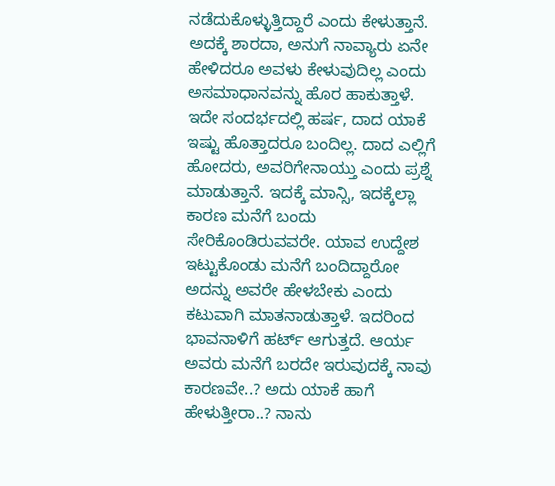ನಡೆದುಕೊಳ್ಳುತ್ತಿದ್ದಾರೆ ಎಂದು ಕೇಳುತ್ತಾನೆ. ಅದಕ್ಕೆ ಶಾರದಾ, ಅನುಗೆ ನಾವ್ಯಾರು ಏನೇ ಹೇಳಿದರೂ ಅವಳು ಕೇಳುವುದಿಲ್ಲ ಎಂದು ಅಸಮಾಧಾನವನ್ನು ಹೊರ ಹಾಕುತ್ತಾಳೆ.
ಇದೇ ಸಂದರ್ಭದಲ್ಲಿ ಹರ್ಷ, ದಾದ ಯಾಕೆ ಇಷ್ಟು ಹೊತ್ತಾದರೂ ಬಂದಿಲ್ಲ. ದಾದ ಎಲ್ಲಿಗೆ ಹೋದರು, ಅವರಿಗೇನಾಯ್ತು ಎಂದು ಪ್ರಶ್ನೆ ಮಾಡುತ್ತಾನೆ. ಇದಕ್ಕೆ ಮಾನ್ಸಿ, ಇದಕ್ಕೆಲ್ಲಾ ಕಾರಣ ಮನೆಗೆ ಬಂದು ಸೇರಿಕೊಂಡಿರುವವರೇ. ಯಾವ ಉದ್ದೇಶ ಇಟ್ಟುಕೊಂಡು ಮನೆಗೆ ಬಂದಿದ್ದಾರೋ ಅದನ್ನು ಅವರೇ ಹೇಳಬೇಕು ಎಂದು ಕಟುವಾಗಿ ಮಾತನಾಡುತ್ತಾಳೆ. ಇದರಿಂದ ಭಾವನಾಳಿಗೆ ಹರ್ಟ್ ಆಗುತ್ತದೆ. ಆರ್ಯ ಅವರು ಮನೆಗೆ ಬರದೇ ಇರುವುದಕ್ಕೆ ನಾವು ಕಾರಣವೇ..? ಅದು ಯಾಕೆ ಹಾಗೆ ಹೇಳುತ್ತೀರಾ..? ನಾನು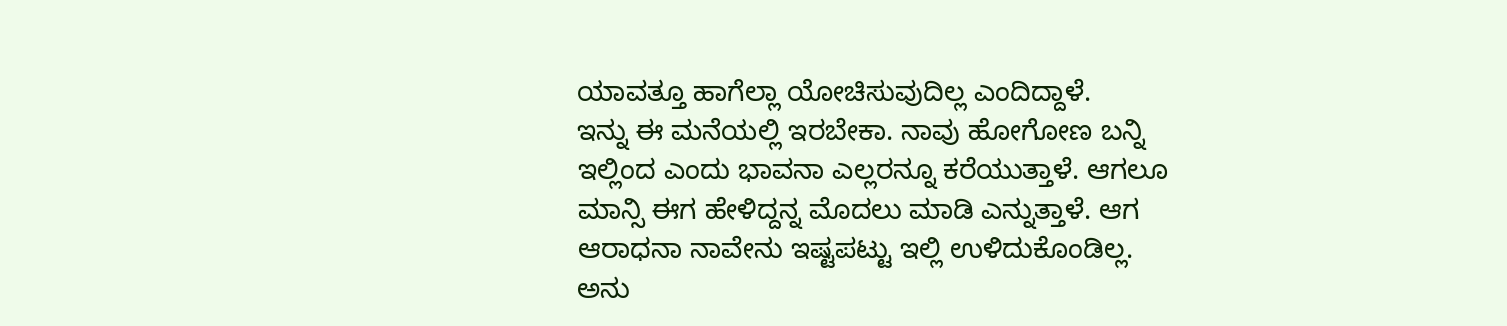ಯಾವತ್ತೂ ಹಾಗೆಲ್ಲಾ ಯೋಚಿಸುವುದಿಲ್ಲ ಎಂದಿದ್ದಾಳೆ.
ಇನ್ನು ಈ ಮನೆಯಲ್ಲಿ ಇರಬೇಕಾ. ನಾವು ಹೋಗೋಣ ಬನ್ನಿ ಇಲ್ಲಿಂದ ಎಂದು ಭಾವನಾ ಎಲ್ಲರನ್ನೂ ಕರೆಯುತ್ತಾಳೆ. ಆಗಲೂ ಮಾನ್ಸಿ ಈಗ ಹೇಳಿದ್ದನ್ನ ಮೊದಲು ಮಾಡಿ ಎನ್ನುತ್ತಾಳೆ. ಆಗ ಆರಾಧನಾ ನಾವೇನು ಇಷ್ಟಪಟ್ಟು ಇಲ್ಲಿ ಉಳಿದುಕೊಂಡಿಲ್ಲ. ಅನು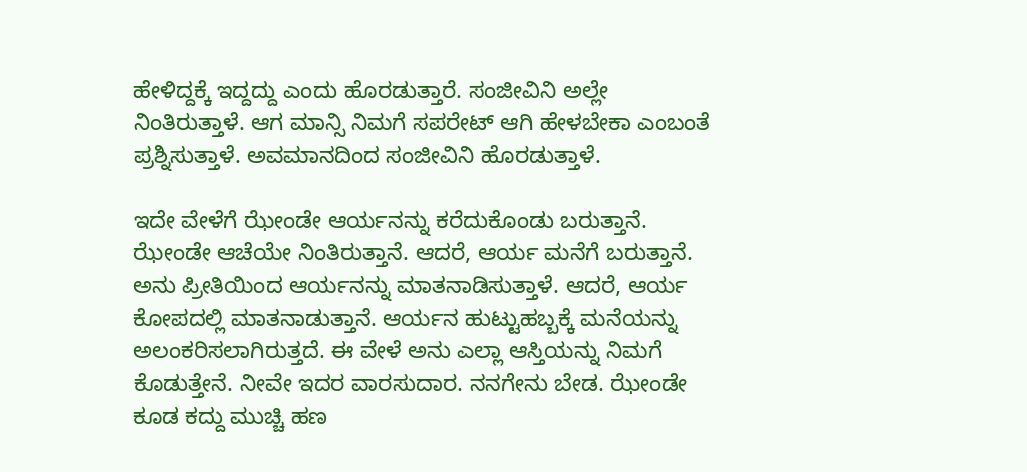ಹೇಳಿದ್ದಕ್ಕೆ ಇದ್ದದ್ದು ಎಂದು ಹೊರಡುತ್ತಾರೆ. ಸಂಜೀವಿನಿ ಅಲ್ಲೇ ನಿಂತಿರುತ್ತಾಳೆ. ಆಗ ಮಾನ್ಸಿ ನಿಮಗೆ ಸಪರೇಟ್ ಆಗಿ ಹೇಳಬೇಕಾ ಎಂಬಂತೆ ಪ್ರಶ್ನಿಸುತ್ತಾಳೆ. ಅವಮಾನದಿಂದ ಸಂಜೀವಿನಿ ಹೊರಡುತ್ತಾಳೆ.

ಇದೇ ವೇಳೆಗೆ ಝೇಂಡೇ ಆರ್ಯನನ್ನು ಕರೆದುಕೊಂಡು ಬರುತ್ತಾನೆ. ಝೇಂಡೇ ಆಚೆಯೇ ನಿಂತಿರುತ್ತಾನೆ. ಆದರೆ, ಆರ್ಯ ಮನೆಗೆ ಬರುತ್ತಾನೆ. ಅನು ಪ್ರೀತಿಯಿಂದ ಆರ್ಯನನ್ನು ಮಾತನಾಡಿಸುತ್ತಾಳೆ. ಆದರೆ, ಆರ್ಯ ಕೋಪದಲ್ಲಿ ಮಾತನಾಡುತ್ತಾನೆ. ಆರ್ಯನ ಹುಟ್ಟುಹಬ್ಬಕ್ಕೆ ಮನೆಯನ್ನು ಅಲಂಕರಿಸಲಾಗಿರುತ್ತದೆ. ಈ ವೇಳೆ ಅನು ಎಲ್ಲಾ ಆಸ್ತಿಯನ್ನು ನಿಮಗೆ ಕೊಡುತ್ತೇನೆ. ನೀವೇ ಇದರ ವಾರಸುದಾರ. ನನಗೇನು ಬೇಡ. ಝೇಂಡೇ ಕೂಡ ಕದ್ದು ಮುಚ್ಚಿ ಹಣ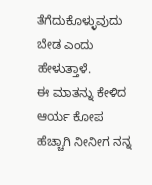ತೆಗೆದುಕೊಳ್ಳುವುದು ಬೇಡ ಎಂದು ಹೇಳುತ್ತಾಳೆ.
ಈ ಮಾತನ್ನು ಕೇಳಿದ ಆರ್ಯ ಕೋಪ ಹೆಚ್ಚಾಗಿ ನೀನೀಗ ನನ್ನ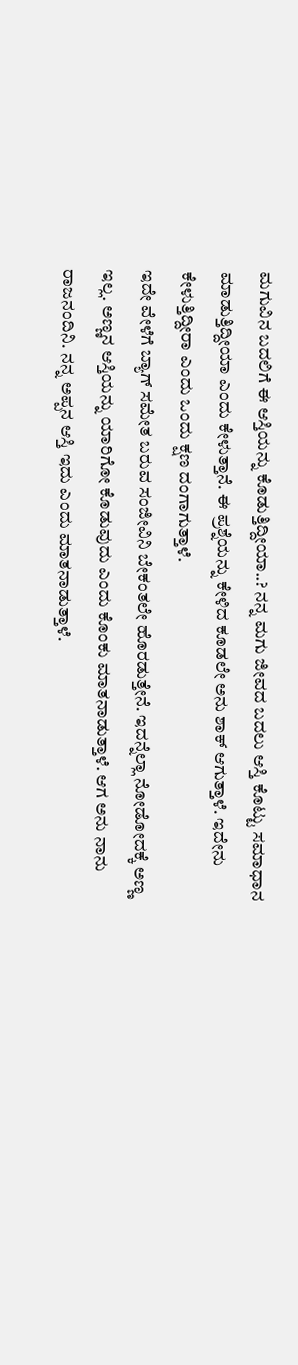ಮಗುವಿನ ಬದಲಿಗೆ ಈ ಆಸ್ತಿಯನ್ನು ಕೊಡುತ್ತಿದ್ದೀಯಾ..? ನನ್ನ ಮಗು ಜೀವದ ಬದಲು ಆಸ್ತಿ ಕೊಟ್ಟು ಸಮಾಧಾನ ಮಾಡುತ್ತಿದ್ದೀಯಾ ಎಂದು ಕೇಳುತ್ತಾನೆ. ಈ ಪ್ರಶ್ನೆಯನ್ನು ಕೇಳಿದ ಕೂಡಲೇ ಅನು ಶಾಕ್ ಆಗುತ್ತಾಳೆ. ಇದೇನು ಕೇಳುತ್ತಿದ್ದೀರಾ ಎಂದು ಒಂದು ಕ್ಷಣ ದಂಗಾಗುತ್ತಾಳೆ.
ಇದೇ ವೇಳೆಗೆ ಬ್ಯಾಗ್ ಸಮೇತ ಬರುವ ಸಂಜೀವಿನಿ ಬೇಕಂತಲೇ ಹೊರಡುತ್ತೇನೆ. ಇದನ್ನೆಲ್ಲಾ ನೋಡೋದಕ್ಕೆ ಅಣ್ಣ ಇಲ್ಲ. ಅಣ್ಣನ ಆಸ್ತಿಯನ್ನು ಯಾರಿಗೋ ಕೊಡುವುದು ಎಂದು ಕೊಂಕು ಮಾತನಾಡುತ್ತಾಳೆ. ಆಗ ಅನು ನಾನು ರಾಜನಂದಿನಿ. ನನ್ನ ಅಪ್ಪನ ಆಸ್ತಿ ಇದು ಎಂದು ಮಾತನಾಡುತ್ತಾಳೆ.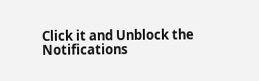Click it and Unblock the Notifications